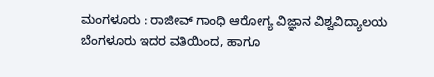ಮಂಗಳೂರು : ರಾಜೀವ್ ಗಾಂಧಿ ಆರೋಗ್ಯ ವಿಜ್ಞಾನ ವಿಶ್ವವಿದ್ಯಾಲಯ ಬೆಂಗಳೂರು ಇದರ ವತಿಯಿಂದ, ಹಾಗೂ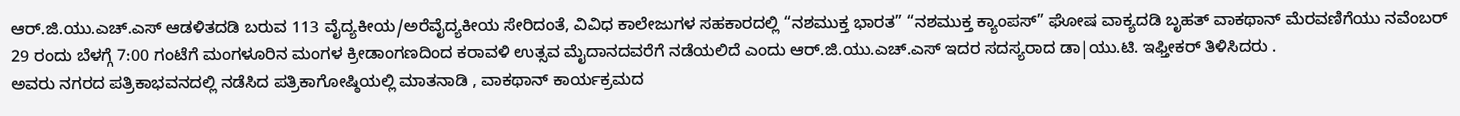ಆರ್.ಜಿ.ಯು.ಎಚ್.ಎಸ್ ಆಡಳಿತದಡಿ ಬರುವ 113 ವೈದ್ಯಕೀಯ/ಅರೆವೈದ್ಯಕೀಯ ಸೇರಿದಂತೆ, ವಿವಿಧ ಕಾಲೇಜುಗಳ ಸಹಕಾರದಲ್ಲಿ “ನಶಮುಕ್ತ ಭಾರತ” “ನಶಮುಕ್ತ ಕ್ಯಾಂಪಸ್” ಘೋಷ ವಾಕ್ಯದಡಿ ಬೃಹತ್ ವಾಕಥಾನ್ ಮೆರವಣಿಗೆಯು ನವೆಂಬರ್ 29 ರಂದು ಬೆಳಗ್ಗೆ 7:00 ಗಂಟೆಗೆ ಮಂಗಳೂರಿನ ಮಂಗಳ ಕ್ರೀಡಾಂಗಣದಿಂದ ಕರಾವಳಿ ಉತ್ಸವ ಮೈದಾನದವರೆಗೆ ನಡೆಯಲಿದೆ ಎಂದು ಆರ್.ಜಿ.ಯು.ಎಚ್.ಎಸ್ ಇದರ ಸದಸ್ಯರಾದ ಡಾ|ಯು.ಟಿ. ಇಫ್ತೀಕರ್ ತಿಳಿಸಿದರು .
ಅವರು ನಗರದ ಪತ್ರಿಕಾಭವನದಲ್ಲಿ ನಡೆಸಿದ ಪತ್ರಿಕಾಗೋಷ್ಠಿಯಲ್ಲಿ ಮಾತನಾಡಿ , ವಾಕಥಾನ್ ಕಾರ್ಯಕ್ರಮದ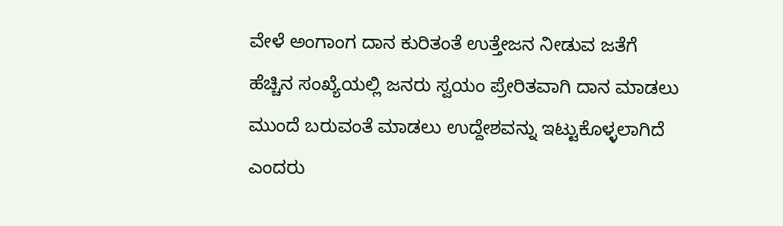ವೇಳೆ ಅಂಗಾಂಗ ದಾನ ಕುರಿತಂತೆ ಉತ್ತೇಜನ ನೀಡುವ ಜತೆಗೆ ಹೆಚ್ಚಿನ ಸಂಖ್ಯೆಯಲ್ಲಿ ಜನರು ಸ್ವಯಂ ಪ್ರೇರಿತವಾಗಿ ದಾನ ಮಾಡಲು ಮುಂದೆ ಬರುವಂತೆ ಮಾಡಲು ಉದ್ದೇಶವನ್ನು ಇಟ್ಟುಕೊಳ್ಳಲಾಗಿದೆ ಎಂದರು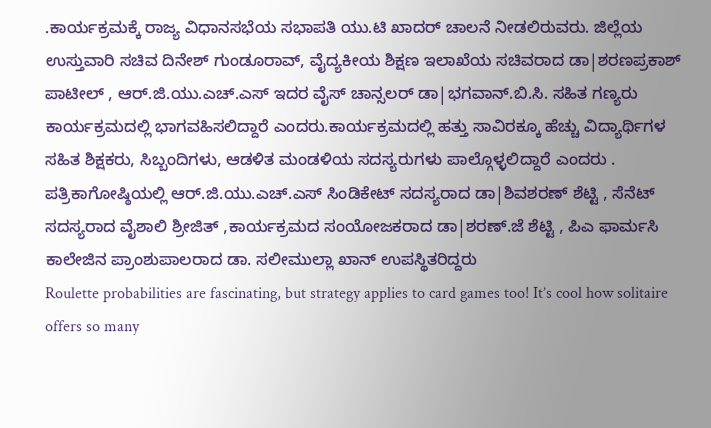.ಕಾರ್ಯಕ್ರಮಕ್ಕೆ ರಾಜ್ಯ ವಿಧಾನಸಭೆಯ ಸಭಾಪತಿ ಯು.ಟಿ ಖಾದರ್ ಚಾಲನೆ ನೀಡಲಿರುವರು. ಜಿಲ್ಲೆಯ ಉಸ್ತುವಾರಿ ಸಚಿವ ದಿನೇಶ್ ಗುಂಡೂರಾವ್, ವೈದ್ಯಕೀಯ ಶಿಕ್ಷಣ ಇಲಾಖೆಯ ಸಚಿವರಾದ ಡಾ|ಶರಣಪ್ರಕಾಶ್ ಪಾಟೀಲ್ , ಆರ್.ಜಿ.ಯು.ಎಚ್.ಎಸ್ ಇದರ ವೈಸ್ ಚಾನ್ಸಲರ್ ಡಾ|ಭಗವಾನ್.ಬಿ.ಸಿ. ಸಹಿತ ಗಣ್ಯರು ಕಾರ್ಯಕ್ರಮದಲ್ಲಿ ಭಾಗವಹಿಸಲಿದ್ದಾರೆ ಎಂದರು.ಕಾರ್ಯಕ್ರಮದಲ್ಲಿ ಹತ್ತು ಸಾವಿರಕ್ಕೂ ಹೆಚ್ಚು ವಿದ್ಯಾರ್ಥಿಗಳ ಸಹಿತ ಶಿಕ್ಷಕರು, ಸಿಬ್ಬಂದಿಗಳು, ಆಡಳಿತ ಮಂಡಳಿಯ ಸದಸ್ಯರುಗಳು ಪಾಲ್ಗೊಳ್ಳಲಿದ್ದಾರೆ ಎಂದರು .
ಪತ್ರಿಕಾಗೋಷ್ಠಿಯಲ್ಲಿ ಆರ್.ಜಿ.ಯು.ಎಚ್.ಎಸ್ ಸಿಂಡಿಕೇಟ್ ಸದಸ್ಯರಾದ ಡಾ|ಶಿವಶರಣ್ ಶೆಟ್ಟಿ , ಸೆನೆಟ್ ಸದಸ್ಯರಾದ ವೈಶಾಲಿ ಶ್ರೀಜಿತ್ ,ಕಾರ್ಯಕ್ರಮದ ಸಂಯೋಜಕರಾದ ಡಾ|ಶರಣ್.ಜೆ ಶೆಟ್ಟಿ , ಪಿಎ ಫಾರ್ಮಸಿ ಕಾಲೇಜಿನ ಪ್ರಾಂಶುಪಾಲರಾದ ಡಾ. ಸಲೀಮುಲ್ಲಾ ಖಾನ್ ಉಪಸ್ಥಿತರಿದ್ದರು
Roulette probabilities are fascinating, but strategy applies to card games too! It’s cool how solitaire offers so many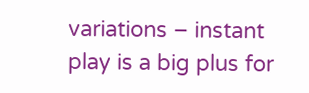variations – instant play is a big plus for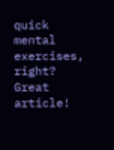quick mental exercises, right? Great article!